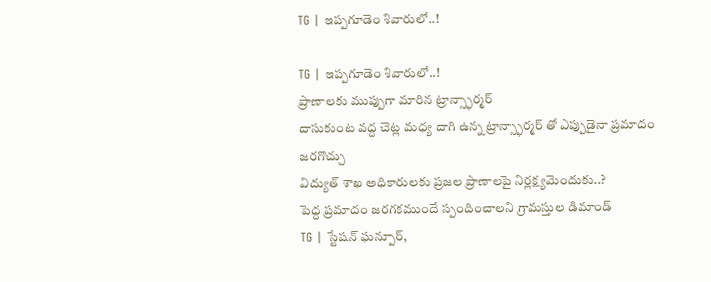TG | ఇప్పగూడెం శివారులో..!

TG | ఇప్పగూడెం శివారులో..!
ప్రాణాలకు ముప్పుగా మారిన ట్రాన్స్ఫార్మర్
దాసుకుంట వద్ద చెట్ల మధ్య దాగి ఉన్న ట్రాన్స్ఫార్మర్ తో ఎప్పుడైనా ప్రమాదం జరగొచ్చు
విద్యుత్ శాఖ అధికారులకు ప్రజల ప్రాణాలపై నిర్లక్ష్యమెందుకు..?
పెద్ద ప్రమాదం జరగకముందే స్పందించాలని గ్రామస్తుల డిమాండ్
TG | స్టేషన్ ఘన్పూర్,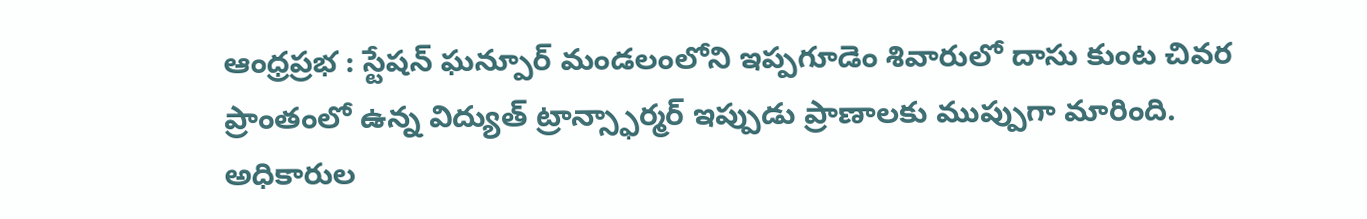ఆంధ్రప్రభ : స్టేషన్ ఘన్పూర్ మండలంలోని ఇప్పగూడెం శివారులో దాసు కుంట చివర ప్రాంతంలో ఉన్న విద్యుత్ ట్రాన్స్ఫార్మర్ ఇప్పుడు ప్రాణాలకు ముప్పుగా మారింది. అధికారుల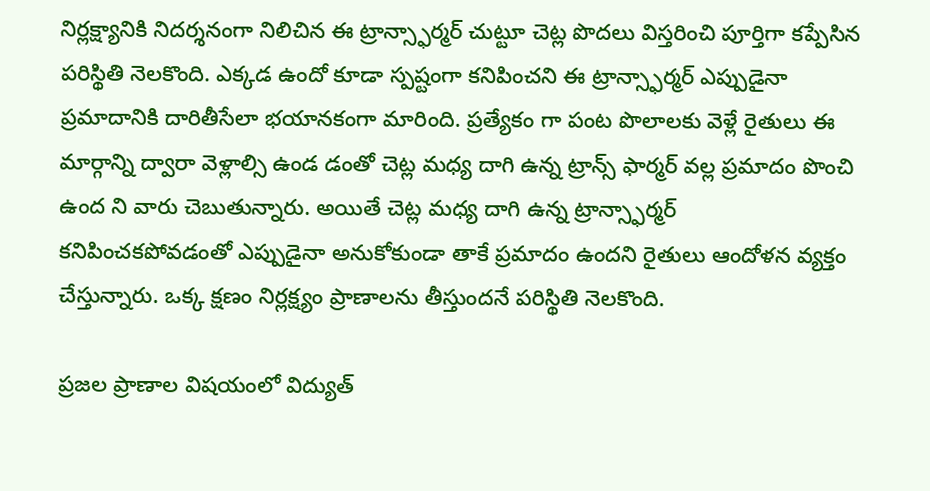నిర్లక్ష్యానికి నిదర్శనంగా నిలిచిన ఈ ట్రాన్స్ఫార్మర్ చుట్టూ చెట్ల పొదలు విస్తరించి పూర్తిగా కప్పేసిన పరిస్థితి నెలకొంది. ఎక్కడ ఉందో కూడా స్పష్టంగా కనిపించని ఈ ట్రాన్స్ఫార్మర్ ఎప్పుడైనా ప్రమాదానికి దారితీసేలా భయానకంగా మారింది. ప్రత్యేకం గా పంట పొలాలకు వెళ్లే రైతులు ఈ మార్గాన్ని ద్వారా వెళ్లాల్సి ఉండ డంతో చెట్ల మధ్య దాగి ఉన్న ట్రాన్స్ ఫార్మర్ వల్ల ప్రమాదం పొంచి ఉంద ని వారు చెబుతున్నారు. అయితే చెట్ల మధ్య దాగి ఉన్న ట్రాన్స్ఫార్మర్
కనిపించకపోవడంతో ఎప్పుడైనా అనుకోకుండా తాకే ప్రమాదం ఉందని రైతులు ఆందోళన వ్యక్తం చేస్తున్నారు. ఒక్క క్షణం నిర్లక్ష్యం ప్రాణాలను తీస్తుందనే పరిస్థితి నెలకొంది.

ప్రజల ప్రాణాల విషయంలో విద్యుత్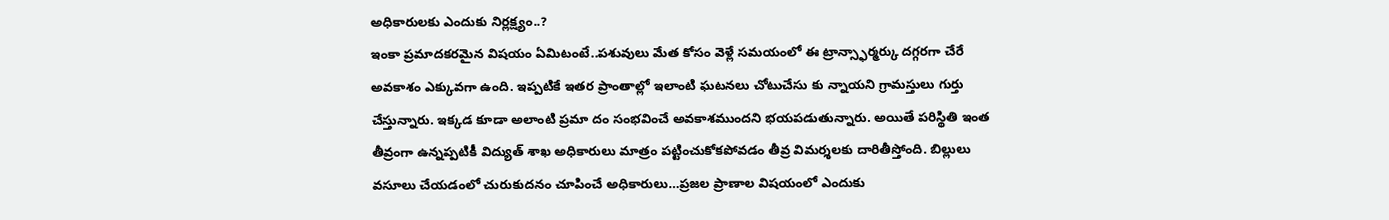అధికారులకు ఎందుకు నిర్లక్ష్యం..?
ఇంకా ప్రమాదకరమైన విషయం ఏమిటంటే..పశువులు మేత కోసం వెళ్లే సమయంలో ఈ ట్రాన్స్ఫార్మర్కు దగ్గరగా చేరే అవకాశం ఎక్కువగా ఉంది. ఇప్పటికే ఇతర ప్రాంతాల్లో ఇలాంటి ఘటనలు చోటుచేసు కు న్నాయని గ్రామస్తులు గుర్తు చేస్తున్నారు. ఇక్కడ కూడా అలాంటి ప్రమా దం సంభవించే అవకాశముందని భయపడుతున్నారు. అయితే పరిస్థితి ఇంత తీవ్రంగా ఉన్నప్పటికీ విద్యుత్ శాఖ అధికారులు మాత్రం పట్టించుకోకపోవడం తీవ్ర విమర్శలకు దారితీస్తోంది. బిల్లులు వసూలు చేయడంలో చురుకుదనం చూపించే అధికారులు…ప్రజల ప్రాణాల విషయంలో ఎందుకు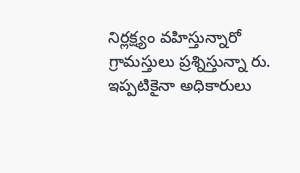నిర్లక్ష్యం వహిస్తున్నారో గ్రామస్తులు ప్రశ్నిస్తున్నా రు. ఇప్పటికైనా అధికారులు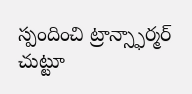స్పందించి ట్రాన్స్ఫార్మర్ చుట్టూ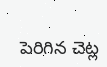పెరిగిన చెట్ల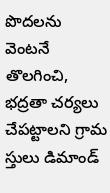పొదలను వెంటనే తొలగించి, భద్రతా చర్యలు చేపట్టాలని గ్రామ స్తులు డిమాండ్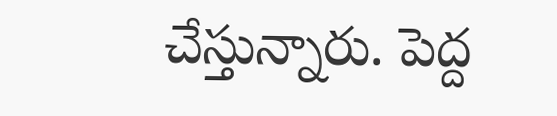చేస్తున్నారు. పెద్ద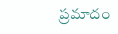ప్రమాదం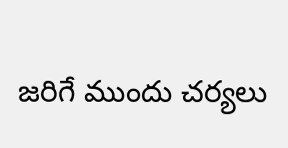జరిగే ముందు చర్యలు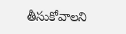తీసుకోవాలని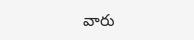వారు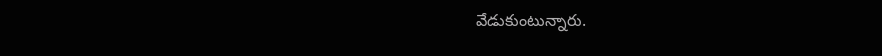వేడుకుంటున్నారు.